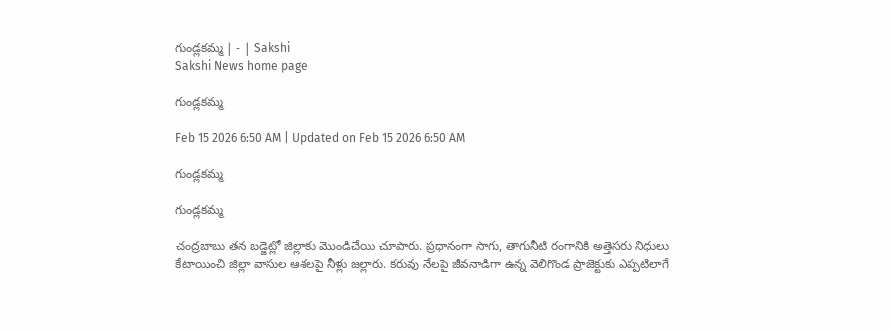గుండ్లకమ్మ | - | Sakshi
Sakshi News home page

గుండ్లకమ్మ

Feb 15 2026 6:50 AM | Updated on Feb 15 2026 6:50 AM

గుండ్లకమ్మ

గుండ్లకమ్మ

చంద్రబాబు తన బడ్జెట్లో జిల్లాకు మొండిచేయి చూపారు. ప్రధానంగా సాగు, తాగునీటి రంగానికి అత్తెసరు నిధులు కేటాయించి జిల్లా వాసుల ఆశలపై నీళ్లు జల్లారు. కరువు నేలపై జీవనాడిగా ఉన్న వెలిగొండ ప్రాజెక్టుకు ఎప్పటిలాగే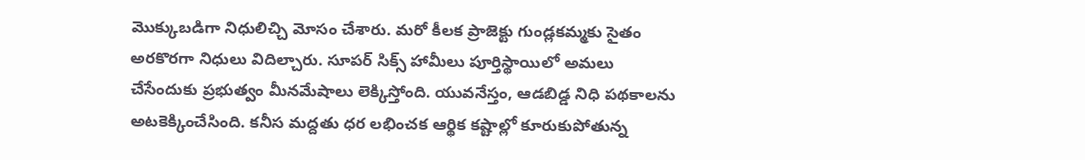మొక్కుబడిగా నిధులిచ్చి మోసం చేశారు. మరో కీలక ప్రాజెక్టు గుండ్లకమ్మకు సైతం అరకొరగా నిధులు విదిల్చారు. సూపర్‌ సిక్స్‌ హామీలు పూర్తిస్థాయిలో అమలు చేసేందుకు ప్రభుత్వం మీనమేషాలు లెక్కిస్తోంది. యువనేస్తం, ఆడబిడ్డ నిధి పథకాలను అటకెక్కించేసింది. కనీస మద్దతు ధర లభించక ఆర్థిక కష్టాల్లో కూరుకుపోతున్న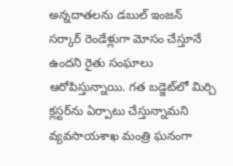అన్నదాతలను డబుల్‌ ఇంజన్‌ సర్కార్‌ రెండేళ్లుగా మోసం చేస్తూనే ఉందని రైతు సంఘాలు ఆరోపిస్తున్నాయి. గత బడ్జెట్‌లో మిర్చి క్లస్టర్‌ను ఏర్పాటు చేస్తున్నామని వ్యవసాయశాఖ మంత్రి ఘనంగా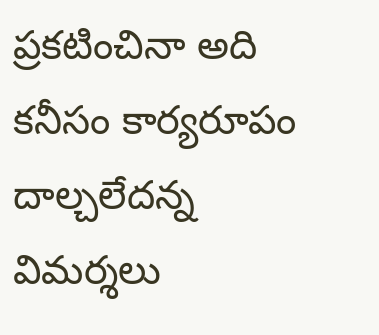ప్రకటించినా అది కనీసం కార్యరూపం దాల్చలేదన్న విమర్శలు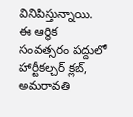వినిపిస్తున్నాయి. ఈ ఆర్థిక సంవత్సరం పద్దులో హార్టీకల్చర్‌ క్లబ్‌, అమరావతి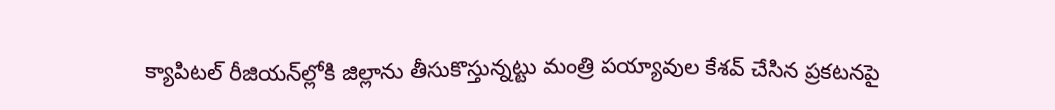క్యాపిటల్‌ రీజియన్‌ల్లోకి జిల్లాను తీసుకొస్తున్నట్టు మంత్రి పయ్యావుల కేశవ్‌ చేసిన ప్రకటనపై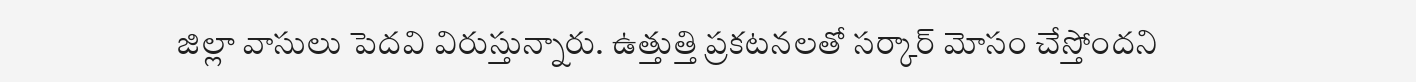జిల్లా వాసులు పెదవి విరుస్తున్నారు. ఉత్తుత్తి ప్రకటనలతో సర్కార్‌ మోసం చేస్తోందని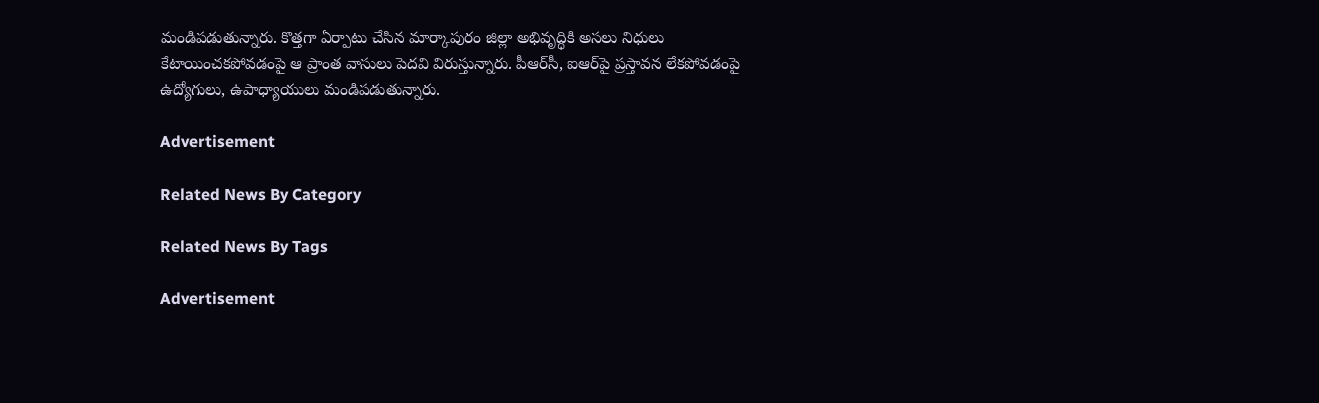మండిపడుతున్నారు. కొత్తగా ఏర్పాటు చేసిన మార్కాపురం జిల్లా అభివృద్ధికి అసలు నిధులు కేటాయించకపోవడంపై ఆ ప్రాంత వాసులు పెదవి విరుస్తున్నారు. పీఆర్‌సీ, ఐఆర్‌పై ప్రస్తావన లేకపోవడంపై ఉద్యోగులు, ఉపాధ్యాయులు మండిపడుతున్నారు.

Advertisement

Related News By Category

Related News By Tags

Advertisement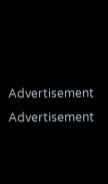Advertisement
Advertisement